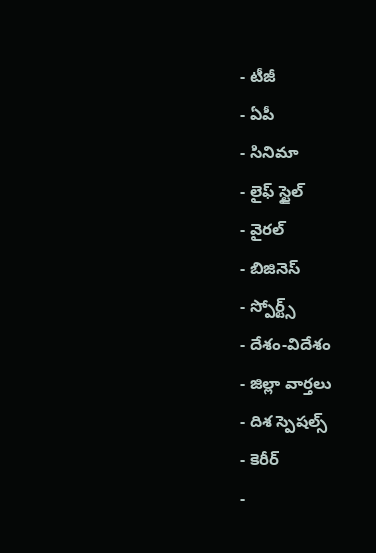- టీజీ
- ఏపీ
- సినిమా
- లైఫ్ స్టైల్
- వైరల్
- బిజినెస్
- స్పోర్ట్స్
- దేశం-విదేశం
- జిల్లా వార్తలు
- దిశ స్పెషల్స్
- కెరీర్
-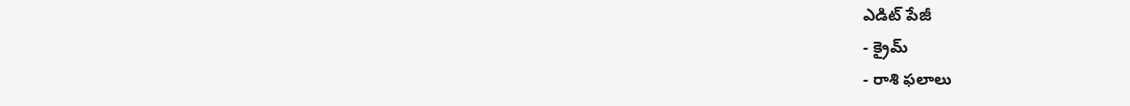ఎడిట్ పేజీ
- క్రైమ్
- రాశి ఫలాలు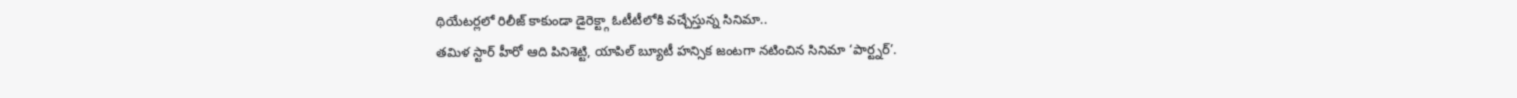థియేటర్లలో రిలీజ్ కాకుండా డైరెక్ట్గా ఓటీటీలోకి వచ్చేస్తున్న సినిమా..
తమిళ స్టార్ హీరో ఆది పినిశెట్టి, యాపిల్ బ్యూటీ హన్సిక జంటగా నటించిన సినిమా ‘పార్ట్నర్’.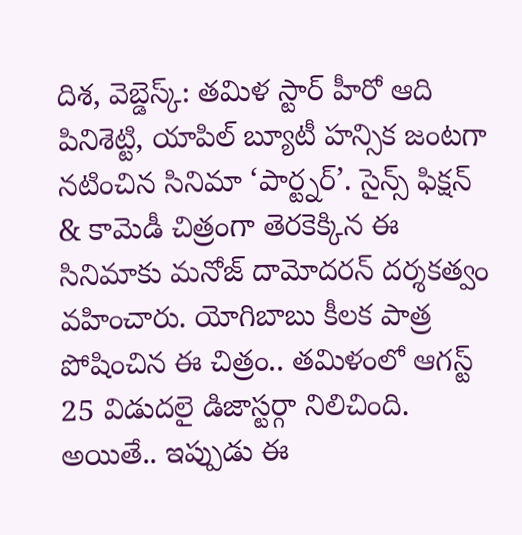దిశ, వెబ్డెస్క్: తమిళ స్టార్ హీరో ఆది పినిశెట్టి, యాపిల్ బ్యూటీ హన్సిక జంటగా నటించిన సినిమా ‘పార్ట్నర్’. సైన్స్ ఫిక్షన్ & కామెడీ చిత్రంగా తెరకెక్కిన ఈ సినిమాకు మనోజ్ దామోదరన్ దర్శకత్వం వహించారు. యోగిబాబు కీలక పాత్ర పోషించిన ఈ చిత్రం.. తమిళంలో ఆగస్ట్ 25 విడుదలై డిజాస్టర్గా నిలిచింది. అయితే.. ఇప్పుడు ఈ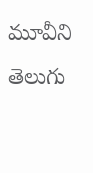మూవీని తెలుగు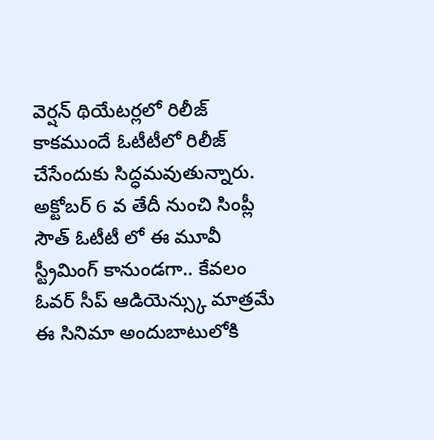వెర్షన్ థియేటర్లలో రిలీజ్ కాకముందే ఓటీటీలో రిలీజ్ చేసేందుకు సిద్ధమవుతున్నారు. అక్టోబర్ 6 వ తేదీ నుంచి సింప్లీ సౌత్ ఓటీటీ లో ఈ మూవీ స్ట్రీమింగ్ కానుండగా.. కేవలం ఓవర్ సీప్ ఆడియెన్స్కు మాత్రమే ఈ సినిమా అందుబాటులోకి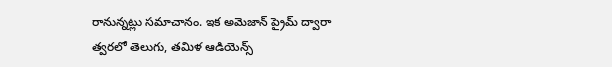రానున్నట్లు సమాచానం. ఇక అమెజాన్ ప్రైమ్ ద్వారా త్వరలో తెలుగు, తమిళ ఆడియెన్స్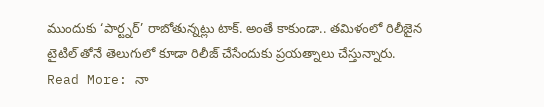ముందుకు ‘పార్ట్నర్’ రాబోతున్నట్లు టాక్. అంతే కాకుండా.. తమిళంలో రిలీజైన టైటిల్ తోనే తెలుగులో కూడా రిలీజ్ చేసేందుకు ప్రయత్నాలు చేస్తున్నారు.
Read More: నా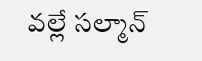వల్లే సల్మాన్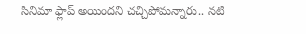సినిమా ఫ్లాప్ అయిందని చచ్చిపోమన్నారు.. నటి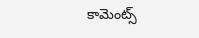కామెంట్స్